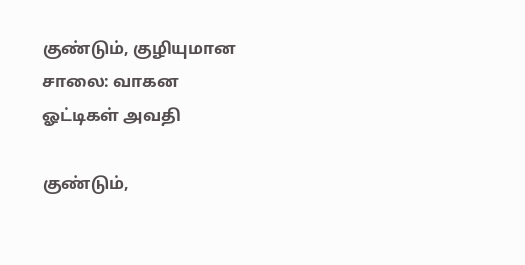குண்டும், குழியுமான சாலை: வாகன ஓட்டிகள் அவதி

குண்டும்,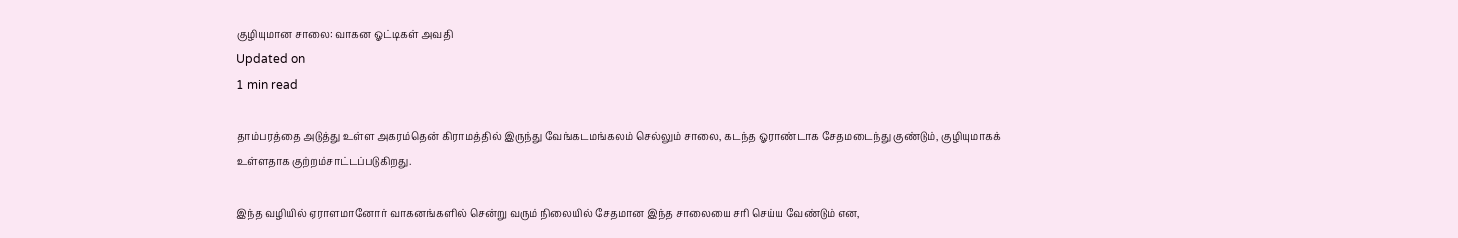குழியுமான சாலை: வாகன ஓட்டிகள் அவதி
Updated on
1 min read

தாம்பரத்தை அடுத்து உள்ள அகரம்தென் கிராமத்தில் இருந்து வேங்கடமங்கலம் செல்லும் சாலை, கடந்த ஓராண்டாக சேதமடைந்து குண்டும், குழியுமாகக் உள்ளதாக குற்றம்சாட்டப்படுகிறது.

இந்த வழியில் ஏராளமானோர் வாகனங்களில் சென்று வரும் நிலையில் சேதமான இந்த சாலையை சரி செய்ய வேண்டும் என,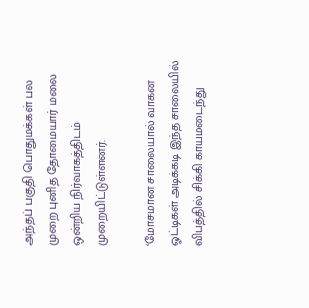அந்தப் பகுதி பொதுமக்கள் பல முறை புனித தோமையார் மலை ஒன்றிய நிர்வாகத்திடம் முறையிட்டுள்ளனர்.

‘மோசமான சாலையால் வாகன ஓட்டிகள் அடிக்கடி இந்த சாலையில் விபத்தில் சிக்கி காயமடைந்து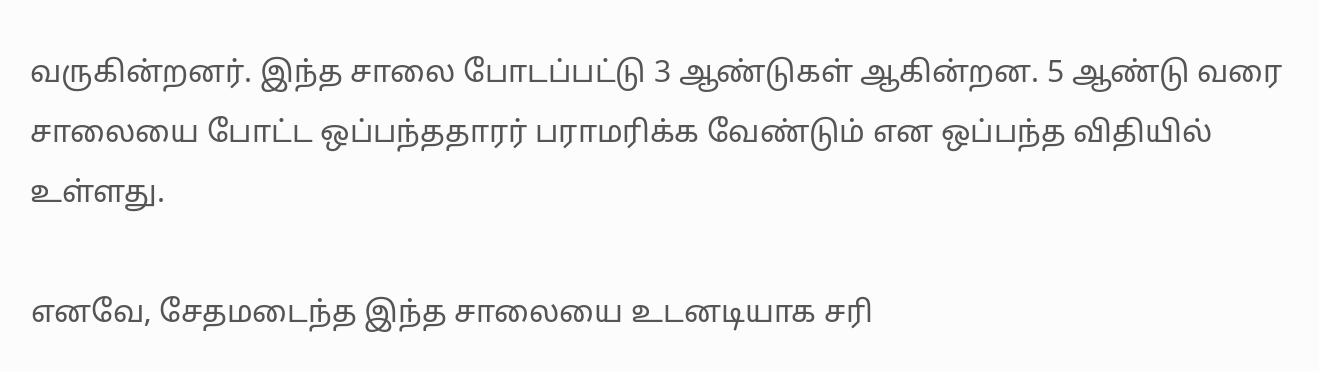வருகின்றனர். இந்த சாலை போடப்பட்டு 3 ஆண்டுகள் ஆகின்றன. 5 ஆண்டு வரை சாலையை போட்ட ஒப்பந்ததாரர் பராமரிக்க வேண்டும் என ஒப்பந்த விதியில் உள்ளது.

எனவே, சேதமடைந்த இந்த சாலையை உடனடியாக சரி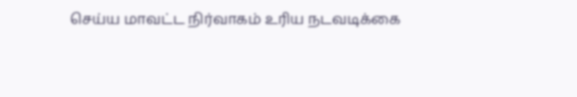செய்ய மாவட்ட நிர்வாகம் உரிய நடவடிக்கை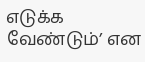எடுக்க வேண்டும்’ என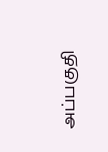அப்பகுதி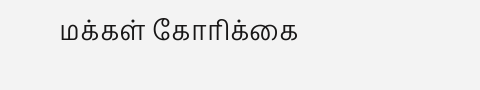மக்கள் கோரிக்கை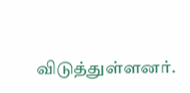விடுத்துள்ளனர்.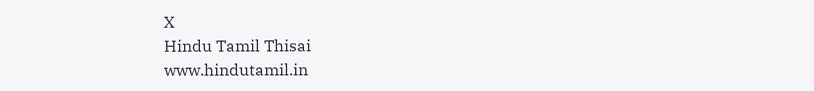X
Hindu Tamil Thisai
www.hindutamil.in